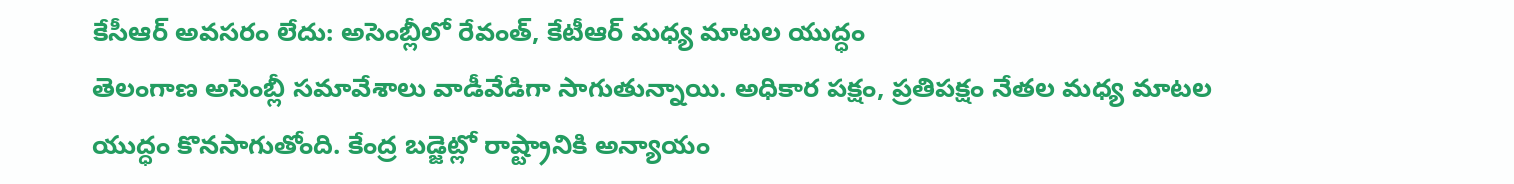కేసీఆర్ అవసరం లేదు: అసెంబ్లీలో రేవంత్, కేటీఆర్ మధ్య మాటల యుద్ధం
తెలంగాణ అసెంబ్లీ సమావేశాలు వాడీవేడిగా సాగుతున్నాయి. అధికార పక్షం, ప్రతిపక్షం నేతల మధ్య మాటల యుద్ధం కొనసాగుతోంది. కేంద్ర బడ్జెట్లో రాష్ట్రానికి అన్యాయం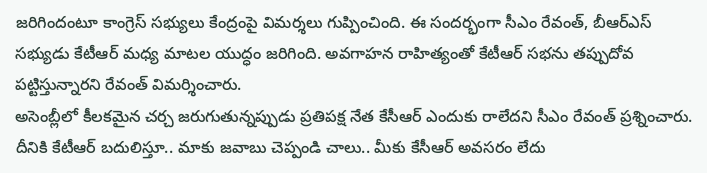జరిగిందంటూ కాంగ్రెస్ సభ్యులు కేంద్రంపై విమర్శలు గుప్పించింది. ఈ సందర్భంగా సీఎం రేవంత్, బీఆర్ఎస్ సభ్యుడు కేటీఆర్ మధ్య మాటల యుద్ధం జరిగింది. అవగాహన రాహిత్యంతో కేటీఆర్ సభను తప్పుదోవ పట్టిస్తున్నారని రేవంత్ విమర్శించారు.
అసెంబ్లీలో కీలకమైన చర్చ జరుగుతున్నప్పుడు ప్రతిపక్ష నేత కేసీఆర్ ఎందుకు రాలేదని సీఎం రేవంత్ ప్రశ్నించారు. దీనికి కేటీఆర్ బదులిస్తూ.. మాకు జవాబు చెప్పండి చాలు.. మీకు కేసీఆర్ అవసరం లేదు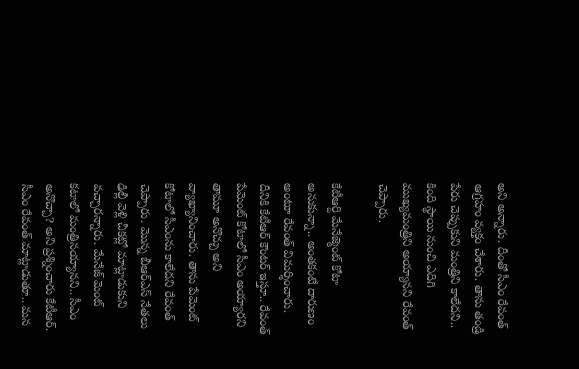అని అన్నారు. దీంతో సీఎం రేవంత్ ఆగ్రహం వ్యక్తం చేశారు. తాను తండ్రి పేరు చెప్పుకుని మంత్రిని కాలేదని.. కింది స్థాయి నుంచి ఎదిగి ముఖ్యమంత్రిని అయ్యానని రేవంత్ చెప్పారు.

కేటీఆర్ది మేనేజ్మెంట్ కోటా అనుకున్నా.. అంతకంటే దారుణం అంటూ రేవంత్ విమర్శించారు. దీనికి కేటీఆర్ కౌంటర్ ఇస్తూ.. రేవంత్ పేమెంట్ కోటాలో సీఎం అయ్యారని తామూ అనొచ్చు అని వ్యాఖ్యానించారు. తాను పేమెంట్ కోటాలో సీఎంను కాలేదని రేవంత్ చెప్పారు. మొన్న బీఆర్ఎస్ నేతలు ఢిల్లీ వెళ్లి చీకట్లో మాట్లాడుకుని వచ్చారన్నారు. మేనేజ్ మెంట్ కటాలో మంత్రినయ్యానని.. సీఎం అనొచ్చా? అని ప్రశ్నించారు కేటీఆర్.
సీఎం రేవంత్ మాట్లాడుతూ.. మన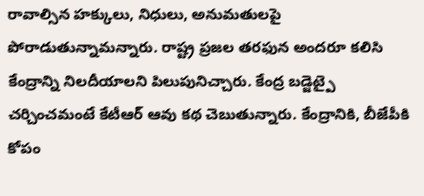రావాల్సిన హక్కులు, నిధులు, అనుమతులపై పోరాడుతున్నామన్నారు. రాష్ట్ర ప్రజల తరఫున అందరూ కలిసి కేంద్రాన్ని నిలదీయాలని పిలుపునిచ్చారు. కేంద్ర బడ్జెట్పై చర్చించమంటే కేటీఆర్ ఆవు కథ చెబుతున్నారు. కేంద్రానికి, బీజేపీకి కోపం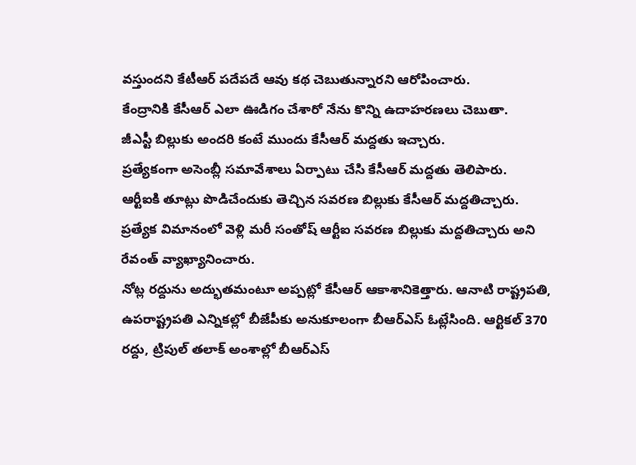వస్తుందని కేటీఆర్ పదేపదే ఆవు కథ చెబుతున్నారని ఆరోపించారు.
కేంద్రానికి కేసీఆర్ ఎలా ఊడిగం చేశారో నేను కొన్ని ఉదాహరణలు చెబుతా.
జీఎస్టీ బిల్లుకు అందరి కంటే ముందు కేసీఆర్ మద్దతు ఇచ్చారు.
ప్రత్యేకంగా అసెంబ్లీ సమావేశాలు ఏర్పాటు చేసి కేసీఆర్ మద్దతు తెలిపారు.
ఆర్టీఐకి తూట్లు పొడిచేందుకు తెచ్చిన సవరణ బిల్లుకు కేసీఆర్ మద్దతిచ్చారు.
ప్రత్యేక విమానంలో వెళ్లి మరీ సంతోష్ ఆర్టీఐ సవరణ బిల్లుకు మద్దతిచ్చారు అని రేవంత్ వ్యాఖ్యానించారు.
నోట్ల రద్దును అద్భుతమంటూ అప్పట్లో కేసీఆర్ ఆకాశానికెత్తారు. ఆనాటి రాష్ట్రపతి, ఉపరాష్ట్రపతి ఎన్నికల్లో బీజేపీకు అనుకూలంగా బీఆర్ఎస్ ఓట్లేసింది. ఆర్టికల్ 370 రద్దు, ట్రిపుల్ తలాక్ అంశాల్లో బీఆర్ఎస్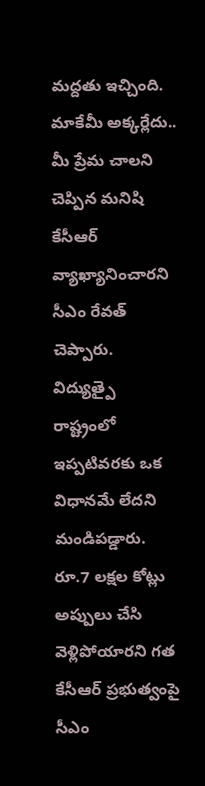మద్దతు ఇచ్చింది. మాకేమీ అక్కర్లేదు.. మీ ప్రేమ చాలని చెప్పిన మనిషి కేసీఆర్ వ్యాఖ్యానించారని సీఎం రేవత్ చెప్పారు. విద్యుత్పై రాష్ట్రంలో ఇప్పటివరకు ఒక విధానమే లేదని మండిపడ్డారు.
రూ.7 లక్షల కోట్లు అప్పులు చేసి వెళ్లిపోయారని గత కేసీఆర్ ప్రభుత్వంపై సీఎం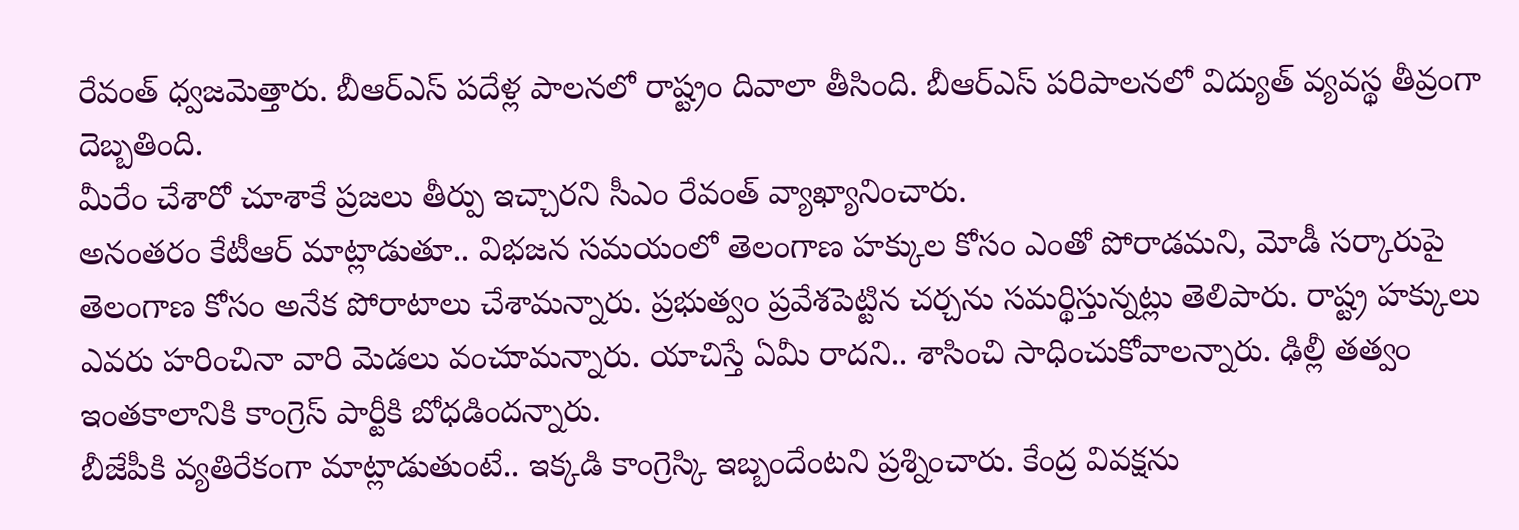రేవంత్ ధ్వజమెత్తారు. బీఆర్ఎస్ పదేళ్ల పాలనలో రాష్ట్రం దివాలా తీసింది. బీఆర్ఎస్ పరిపాలనలో విద్యుత్ వ్యవస్థ తీవ్రంగా దెబ్బతింది.
మీరేం చేశారో చూశాకే ప్రజలు తీర్పు ఇచ్చారని సీఎం రేవంత్ వ్యాఖ్యానించారు.
అనంతరం కేటీఆర్ మాట్లాడుతూ.. విభజన సమయంలో తెలంగాణ హక్కుల కోసం ఎంతో పోరాడమని, మోడీ సర్కారుపై తెలంగాణ కోసం అనేక పోరాటాలు చేశామన్నారు. ప్రభుత్వం ప్రవేశపెట్టిన చర్చను సమర్థిస్తున్నట్లు తెలిపారు. రాష్ట్ర హక్కులు ఎవరు హరించినా వారి మెడలు వంచుామన్నారు. యాచిస్తే ఏమీ రాదని.. శాసించి సాధించుకోవాలన్నారు. ఢిల్లీ తత్వం ఇంతకాలానికి కాంగ్రెస్ పార్టీకి బోధడిందన్నారు.
బీజేపీకి వ్యతిరేకంగా మాట్లాడుతుంటే.. ఇక్కడి కాంగ్రెస్కి ఇబ్బందేంటని ప్రశ్నించారు. కేంద్ర వివక్షను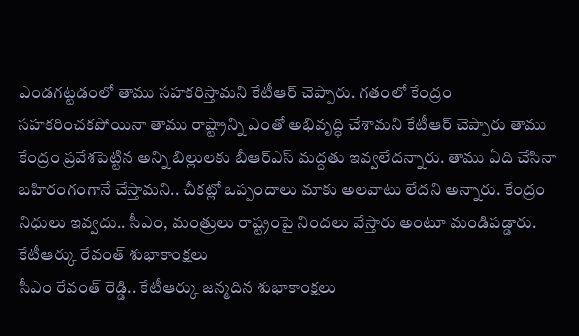ఎండగట్టడంలో తాము సహకరిస్తామని కేటీఆర్ చెప్పారు. గతంలో కేంద్రం సహకరించకపోయినా తాము రాష్ట్రాన్ని ఎంతో అభివృద్ధి చేశామని కేటీఆర్ చెప్పారు తాము కేంద్రం ప్రవేశపెట్టిన అన్ని బిల్లులకు బీఆర్ఎస్ మద్దతు ఇవ్వలేదన్నారు. తాము ఏది చేసినా బహిరంగంగానే చేస్తామని.. చీకట్లో ఒప్పందాలు మాకు అలవాటు లేదని అన్నారు. కేంద్రం నిధులు ఇవ్వదు.. సీఎం, మంత్రులు రాష్ట్రంపై నిందలు వేస్తారు అంటూ మండిపడ్డారు.
కేటీఆర్కు రేవంత్ శుభాకాంక్షలు
సీఎం రేవంత్ రెడ్డి.. కేటీఆర్కు జన్మదిన శుభాకాంక్షలు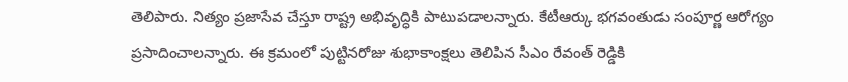తెలిపారు. నిత్యం ప్రజాసేవ చేస్తూ రాష్ట్ర అభివృద్ధికి పాటుపడాలన్నారు. కేటీఆర్కు భగవంతుడు సంపూర్ణ ఆరోగ్యం ప్రసాదించాలన్నారు. ఈ క్రమంలో పుట్టినరోజు శుభాకాంక్షలు తెలిపిన సీఎం రేవంత్ రెడ్డికి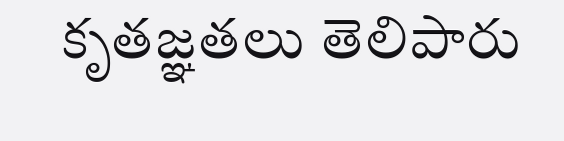కృతజ్ఞతలు తెలిపారు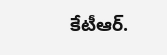కేటీఆర్.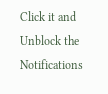Click it and Unblock the Notifications